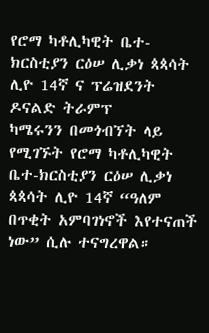የሮማ ካቶሊካዊት ቤተ-ክርስቲያን ርዕሠ ሊቃነ ጳጳሳት ሊዮ 14ኛ ና ፕሬዝደንት ዶናልድ ትራምፕ
ካሜሩንን በመጎብኘት ላይ የሚገኙት የሮማ ካቶሊካዊት ቤተ-ክርስቲያን ርዕሠ ሊቃነ ጳጳሳት ሊዮ 14ኛ “ዓለም በጥቂት አምባገነኖች እየተናጠች ነው” ሲሉ ተናግረዋል።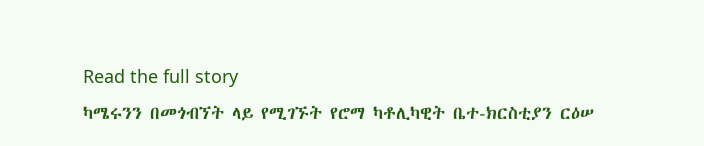Read the full story
ካሜሩንን በመጎብኘት ላይ የሚገኙት የሮማ ካቶሊካዊት ቤተ-ክርስቲያን ርዕሠ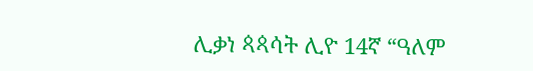ሊቃነ ጳጳሳት ሊዮ 14ኛ “ዓለም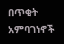በጥቂት አምባገነኖች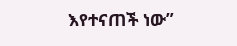እየተናጠች ነው”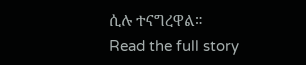ሲሉ ተናግረዋል።
Read the full story